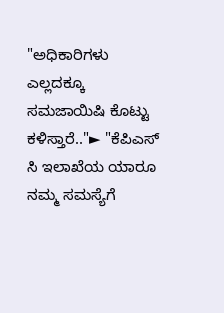"ಅಧಿಕಾರಿಗಳು ಎಲ್ಲದಕ್ಕೂ ಸಮಜಾಯಿಷಿ ಕೊಟ್ಟು ಕಳಿಸ್ತಾರೆ.."► "ಕೆಪಿಎಸ್ ಸಿ ಇಲಾಖೆಯ ಯಾರೂ ನಮ್ಮ ಸಮಸ್ಯೆಗೆ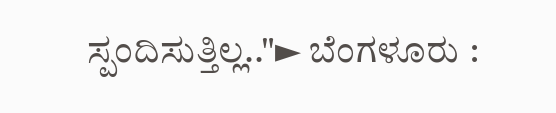ಸ್ಪಂದಿಸುತ್ತಿಲ್ಲ.."► ಬೆಂಗಳೂರು :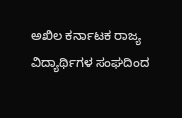ಅಖಿಲ ಕರ್ನಾಟಕ ರಾಜ್ಯ ವಿದ್ಯಾರ್ಥಿಗಳ ಸಂಘದಿಂದ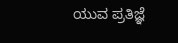ಯುವ ಪ್ರತಿಜ್ಞೆ